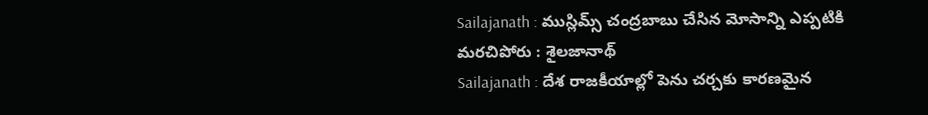Sailajanath : ముస్లిమ్స్ చంద్రబాబు చేసిన మోసాన్ని ఎప్పటికి మరచిపోరు : శైలజానాథ్
Sailajanath : దేశ రాజకీయాల్లో పెను చర్చకు కారణమైన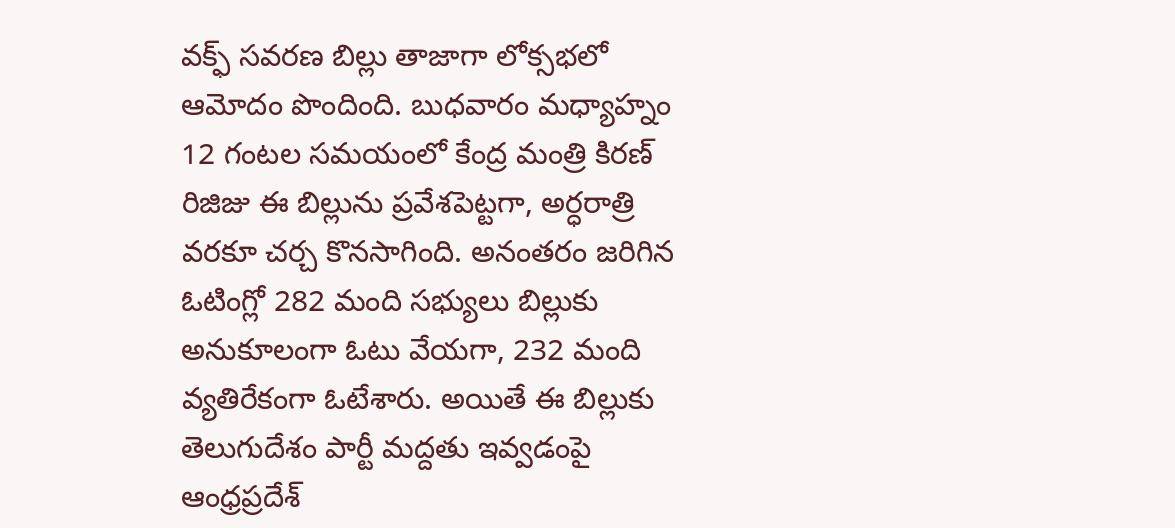వక్ఫ్ సవరణ బిల్లు తాజాగా లోక్సభలో ఆమోదం పొందింది. బుధవారం మధ్యాహ్నం 12 గంటల సమయంలో కేంద్ర మంత్రి కిరణ్ రిజిజు ఈ బిల్లును ప్రవేశపెట్టగా, అర్ధరాత్రి వరకూ చర్చ కొనసాగింది. అనంతరం జరిగిన ఓటింగ్లో 282 మంది సభ్యులు బిల్లుకు అనుకూలంగా ఓటు వేయగా, 232 మంది వ్యతిరేకంగా ఓటేశారు. అయితే ఈ బిల్లుకు తెలుగుదేశం పార్టీ మద్దతు ఇవ్వడంపై ఆంధ్రప్రదేశ్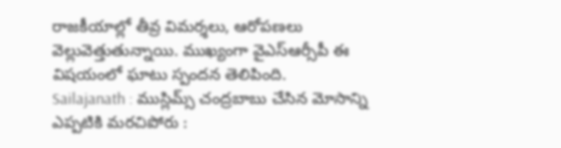రాజకీయాల్లో తీవ్ర విమర్శలు, ఆరోపణలు వెల్లువెత్తుతున్నాయి. ముఖ్యంగా వైఎస్ఆర్సీపీ ఈ విషయంలో ఘాటు స్పందన తెలిపింది.
Sailajanath : ముస్లిమ్స్ చంద్రబాబు చేసిన మోసాన్ని ఎప్పటికి మరచిపోరు :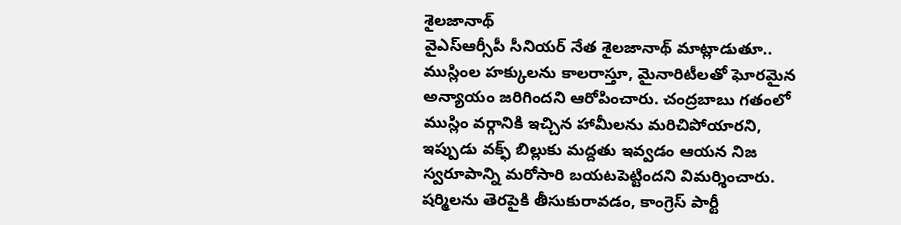శైలజానాథ్
వైఎస్ఆర్సీపీ సీనియర్ నేత శైలజానాథ్ మాట్లాడుతూ.. ముస్లింల హక్కులను కాలరాస్తూ, మైనారిటీలతో ఘోరమైన అన్యాయం జరిగిందని ఆరోపించారు. చంద్రబాబు గతంలో ముస్లిం వర్గానికి ఇచ్చిన హామీలను మరిచిపోయారని, ఇప్పుడు వక్ఫ్ బిల్లుకు మద్దతు ఇవ్వడం ఆయన నిజ స్వరూపాన్ని మరోసారి బయటపెట్టిందని విమర్శించారు. షర్మిలను తెరపైకి తీసుకురావడం, కాంగ్రెస్ పార్టీ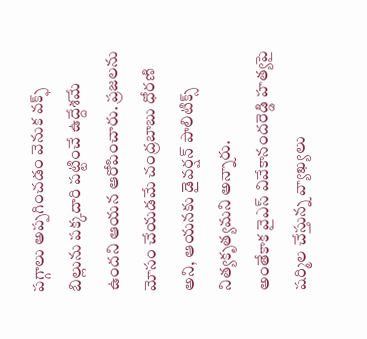పగ్గాలు అప్పగించడం వెనుక వక్ఫ్ బిల్లును పక్కదారి పట్టించే ఉద్దేశమే ఉందని ఆయన ఆరోపించారు. ప్రజలను మోసం చేయడమే చంద్రబాబు ధోరణి అని, ఆయనకు డైవర్షన్ పాలిటిక్స్ నిత్యకృత్యమని అన్నారు.
అంతేకాక వైఎస్ వివేకానందరెడ్డి హత్యపై షర్మిల చేస్తున్న వ్యాఖ్యలు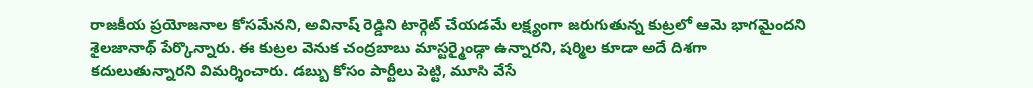రాజకీయ ప్రయోజనాల కోసమేనని, అవినాష్ రెడ్డిని టార్గెట్ చేయడమే లక్ష్యంగా జరుగుతున్న కుట్రలో ఆమె భాగమైందని శైలజానాథ్ పేర్కొన్నారు. ఈ కుట్రల వెనుక చంద్రబాబు మాస్టర్మైండ్గా ఉన్నారని, షర్మిల కూడా అదే దిశగా కదులుతున్నారని విమర్శించారు. డబ్బు కోసం పార్టీలు పెట్టి, మూసి వేసే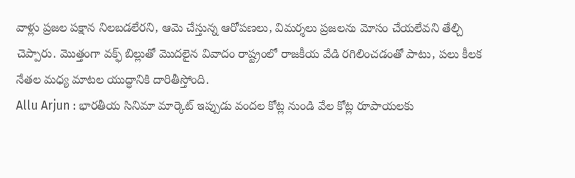వాళ్లు ప్రజల పక్షాన నిలబడలేరని, ఆమె చేస్తున్న ఆరోపణలు, విమర్శలు ప్రజలను మోసం చేయలేవని తేల్చి చెప్పారు. మొత్తంగా వక్ఫ్ బిల్లుతో మొదలైన వివాదం రాష్ట్రంలో రాజకీయ వేడి రగిలించడంతో పాటు, పలు కీలక నేతల మధ్య మాటల యుద్ధానికి దారితీస్తోంది.
Allu Arjun : భారతీయ సినిమా మార్కెట్ ఇప్పుడు వందల కోట్ల నుండి వేల కోట్ల రూపాయలకు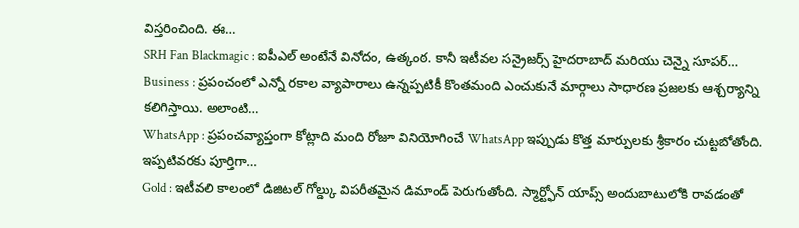విస్తరించింది. ఈ…
SRH Fan Blackmagic : ఐపీఎల్ అంటేనే వినోదం, ఉత్కంఠ. కానీ ఇటీవల సన్రైజర్స్ హైదరాబాద్ మరియు చెన్నై సూపర్…
Business : ప్రపంచంలో ఎన్నో రకాల వ్యాపారాలు ఉన్నప్పటికీ కొంతమంది ఎంచుకునే మార్గాలు సాధారణ ప్రజలకు ఆశ్చర్యాన్ని కలిగిస్తాయి. అలాంటి…
WhatsApp : ప్రపంచవ్యాప్తంగా కోట్లాది మంది రోజూ వినియోగించే WhatsApp ఇప్పుడు కొత్త మార్పులకు శ్రీకారం చుట్టబోతోంది. ఇప్పటివరకు పూర్తిగా…
Gold : ఇటీవలి కాలంలో డిజిటల్ గోల్డ్కు విపరీతమైన డిమాండ్ పెరుగుతోంది. స్మార్ట్ఫోన్ యాప్స్ అందుబాటులోకి రావడంతో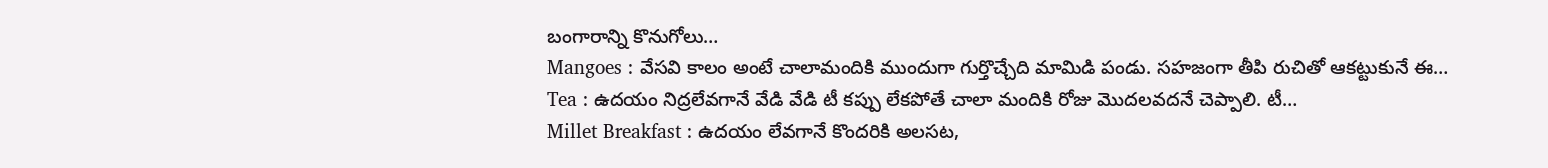బంగారాన్ని కొనుగోలు…
Mangoes : వేసవి కాలం అంటే చాలామందికి ముందుగా గుర్తొచ్చేది మామిడి పండు. సహజంగా తీపి రుచితో ఆకట్టుకునే ఈ…
Tea : ఉదయం నిద్రలేవగానే వేడి వేడి టీ కప్పు లేకపోతే చాలా మందికి రోజు మొదలవదనే చెప్పాలి. టీ…
Millet Breakfast : ఉదయం లేవగానే కొందరికి అలసట,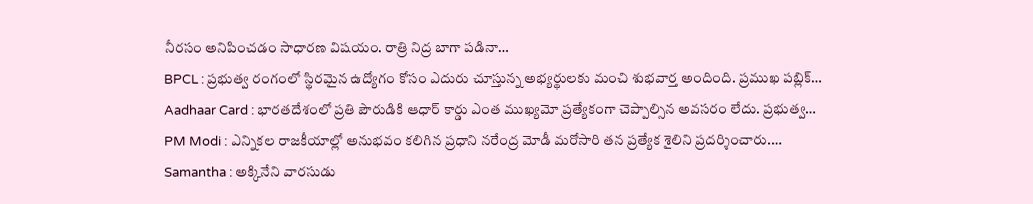నీరసం అనిపించడం సాధారణ విషయం. రాత్రి నిద్ర బాగా పడినా…
BPCL : ప్రభుత్వ రంగంలో స్థిరమైన ఉద్యోగం కోసం ఎదురు చూస్తున్న అభ్యర్థులకు మంచి శుభవార్త అందింది. ప్రముఖ పబ్లిక్…
Aadhaar Card : భారతదేశంలో ప్రతి పౌరుడికి ఆధార్ కార్డు ఎంత ముఖ్యమో ప్రత్యేకంగా చెప్పాల్సిన అవసరం లేదు. ప్రభుత్వ…
PM Modi : ఎన్నికల రాజకీయాల్లో అనుభవం కలిగిన ప్రధాని నరేంద్ర మోడీ మరోసారి తన ప్రత్యేక శైలిని ప్రదర్శించారు.…
Samantha : అక్కినేని వారసుడు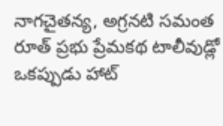నాగచైతన్య, అగ్రనటి సమంత రూత్ ప్రభు ప్రేమకథ టాలీవుడ్లో ఒకప్పుడు హాట్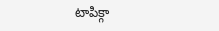టాపిక్గా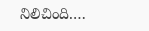నిలిచింది.…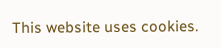This website uses cookies.